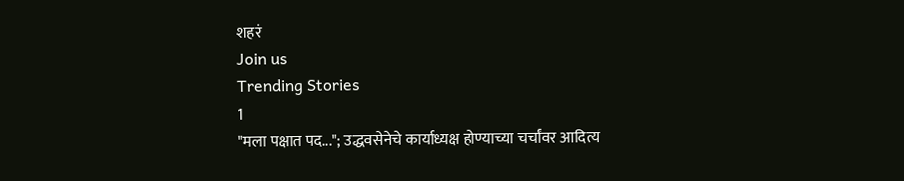शहरं
Join us
Trending Stories
1
"मला पक्षात पद..."; उद्धवसेनेचे कार्याध्यक्ष होण्याच्या चर्चांवर आदित्य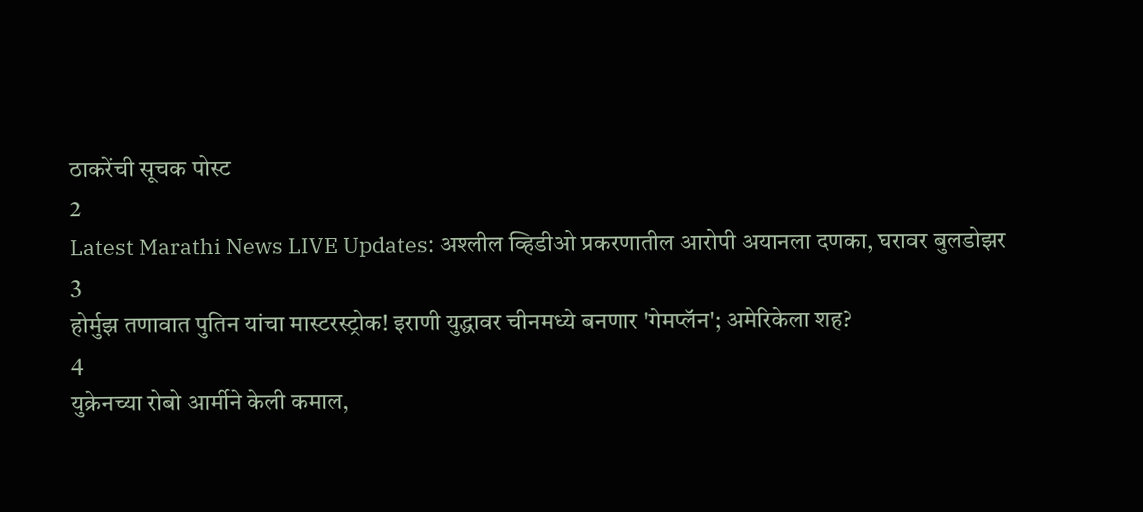ठाकरेंची सूचक पोस्ट
2
Latest Marathi News LIVE Updates: अश्लील व्हिडीओ प्रकरणातील आरोपी अयानला दणका, घरावर बुलडोझर
3
होर्मुझ तणावात पुतिन यांचा मास्टरस्ट्रोक! इराणी युद्धावर चीनमध्ये बनणार 'गेमप्लॅन'; अमेरिकेला शह?
4
युक्रेनच्या रोबो आर्मीने केली कमाल,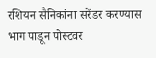रशियन सैनिकांना सरेंडर करण्यास भाग पाडून पोस्टवर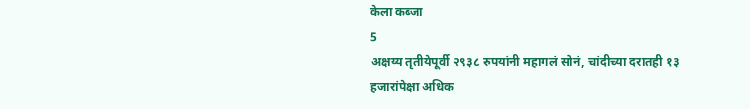केला कब्जा
5
अक्षय्य तृतीयेपूर्वी २९३८ रुपयांनी महागलं सोनं, चांदीच्या दरातही १३ हजारांपेक्षा अधिक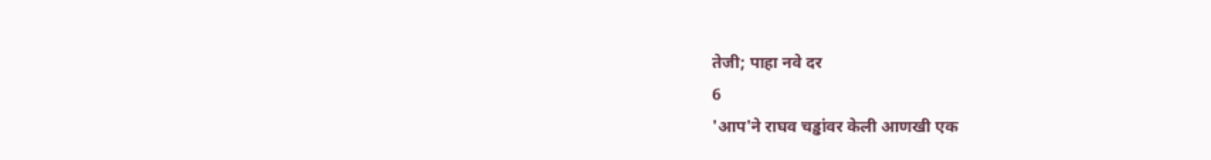तेजी; पाहा नवे दर
6
'आप'ने राघव चड्ढांवर केली आणखी एक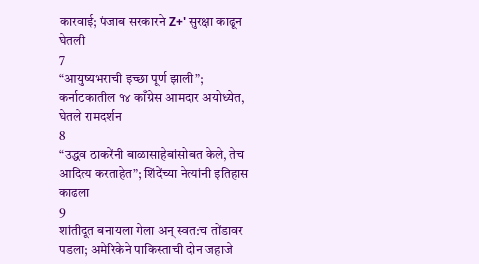कारवाई; पंजाब सरकारने Z+' सुरक्षा काढून घेतली
7
“आयुष्यभराची इच्छा पूर्ण झाली”; कर्नाटकातील १४ काँग्रेस आमदार अयोध्येत, घेतले रामदर्शन
8
“उद्धव ठाकरेंनी बाळासाहेबांसोबत केले, तेच आदित्य करताहेत”; शिंदेंच्या नेत्यांनी इतिहास काढला
9
शांतीदूत बनायला गेला अन् स्वत:च तोंडावर पडला; अमेरिकेने पाकिस्ताची दोन जहाजे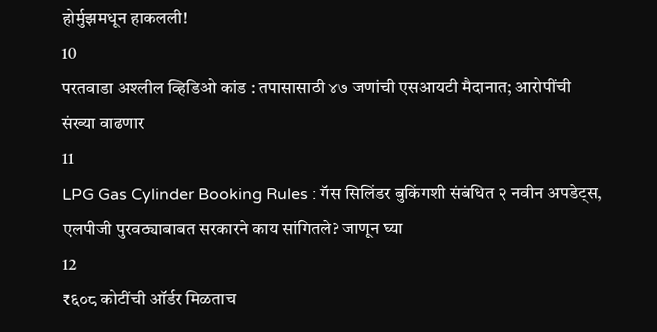होर्मुझमधून हाकलली!
10
परतवाडा अश्लील व्हिडिओ कांड : तपासासाठी ४७ जणांची एसआयटी मैदानात; आरोपींची संख्या वाढणार
11
LPG Gas Cylinder Booking Rules : गॅस सिलिंडर बुकिंगशी संबंधित २ नवीन अपडेट्स, एलपीजी पुरवठ्याबाबत सरकारने काय सांगितले? जाणून घ्या
12
₹६०८ कोटींची ऑर्डर मिळताच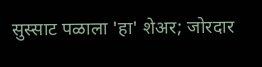सुस्साट पळाला 'हा' शेअर; जोरदार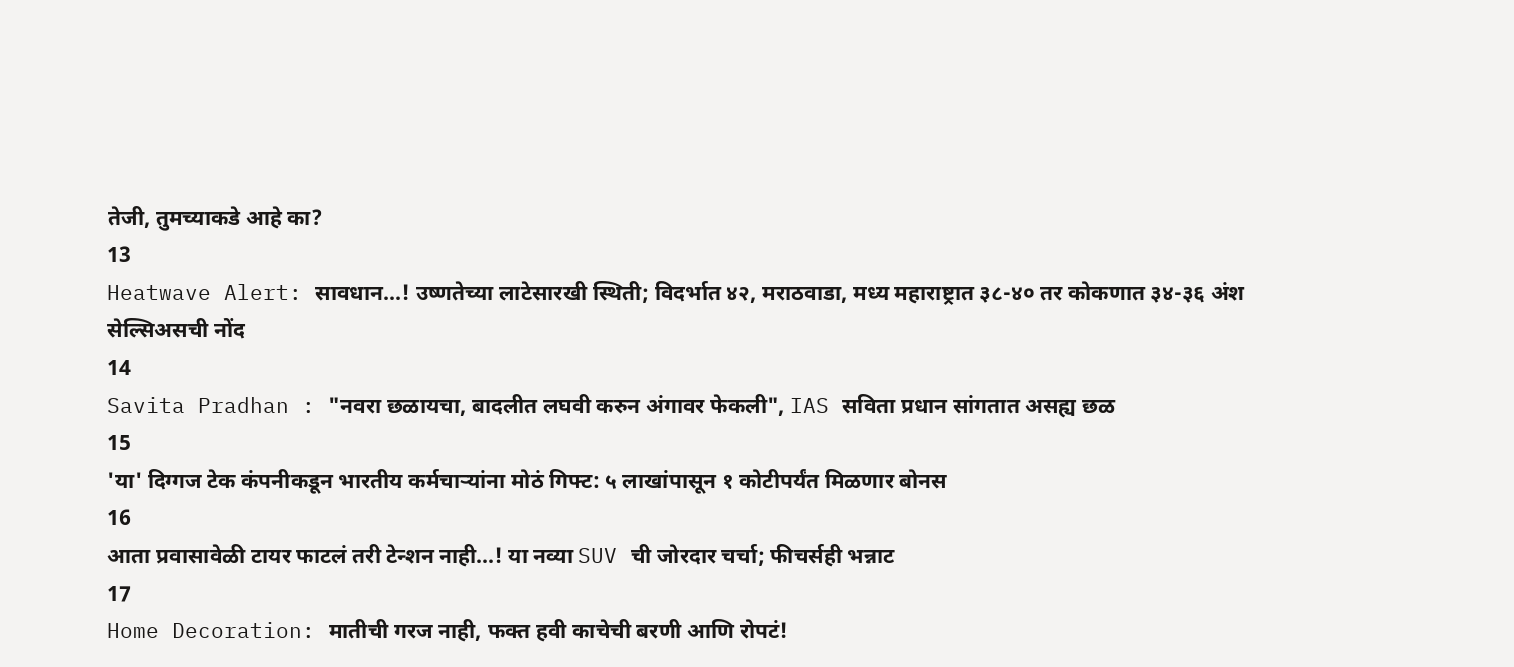तेजी, तुमच्याकडे आहे का?
13
Heatwave Alert: सावधान...! उष्णतेच्या लाटेसारखी स्थिती; विदर्भात ४२, मराठवाडा, मध्य महाराष्ट्रात ३८-४० तर कोकणात ३४-३६ अंश सेल्सिअसची नोंद
14
Savita Pradhan : "नवरा छळायचा, बादलीत लघवी करुन अंगावर फेकली", IAS सविता प्रधान सांगतात असह्य छळ
15
'या' दिग्गज टेक कंपनीकडून भारतीय कर्मचाऱ्यांना मोठं गिफ्ट: ५ लाखांपासून १ कोटीपर्यंत मिळणार बोनस
16
आता प्रवासावेळी टायर फाटलं तरी टेन्शन नाही...! या नव्या SUV ची जोरदार चर्चा; फीचर्सही भन्नाट
17
Home Decoration: मातीची गरज नाही, फक्त हवी काचेची बरणी आणि रोपटं!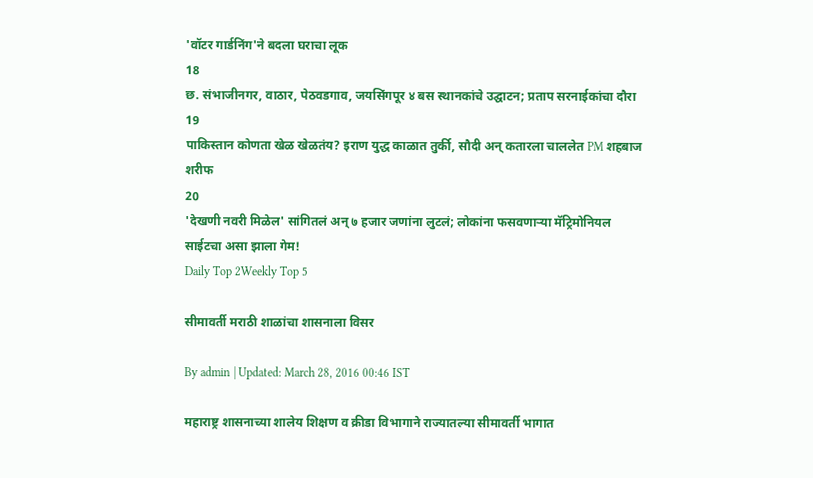'वॉटर गार्डनिंग'ने बदला घराचा लूक
18
छ. संभाजीनगर, वाठार, पेठवडगाव, जयसिंगपूर ४ बस स्थानकांचे उद्घाटन; प्रताप सरनाईकांचा दौरा
19
पाकिस्तान कोणता खेळ खेळतंय? इराण युद्ध काळात तुर्की, सौदी अन् कतारला चाललेत PM शहबाज शरीफ
20
'देखणी नवरी मिळेल' सांगितलं अन् ७ हजार जणांना लुटलं; लोकांना फसवणाऱ्या मॅट्रिमोनियल साईटचा असा झाला गेम!
Daily Top 2Weekly Top 5

सीमावर्ती मराठी शाळांचा शासनाला विसर

By admin | Updated: March 28, 2016 00:46 IST

महाराष्ट्र शासनाच्या शालेय शिक्षण व क्रीडा विभागाने राज्यातल्या सीमावर्ती भागात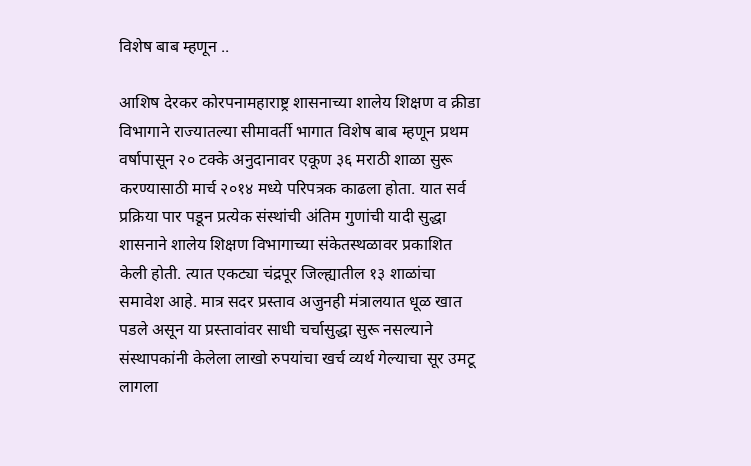विशेष बाब म्हणून ..

आशिष देरकर कोरपनामहाराष्ट्र शासनाच्या शालेय शिक्षण व क्रीडा विभागाने राज्यातल्या सीमावर्ती भागात विशेष बाब म्हणून प्रथम वर्षापासून २० टक्के अनुदानावर एकूण ३६ मराठी शाळा सुरू करण्यासाठी मार्च २०१४ मध्ये परिपत्रक काढला होता. यात सर्व प्रक्रिया पार पडून प्रत्येक संस्थांची अंतिम गुणांची यादी सुद्धा शासनाने शालेय शिक्षण विभागाच्या संकेतस्थळावर प्रकाशित केली होती. त्यात एकट्या चंद्रपूर जिल्ह्यातील १३ शाळांचा समावेश आहे. मात्र सदर प्रस्ताव अजुनही मंत्रालयात धूळ खात पडले असून या प्रस्तावांवर साधी चर्चासुद्धा सुरू नसल्याने संस्थापकांनी केलेला लाखो रुपयांचा खर्च व्यर्थ गेल्याचा सूर उमटू लागला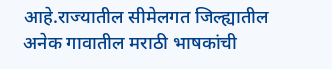आहे.राज्यातील सीमेलगत जिल्ह्यातील अनेक गावातील मराठी भाषकांची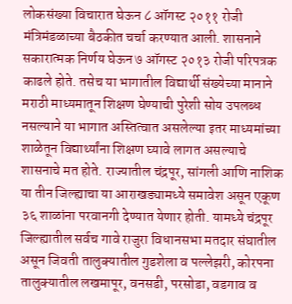लोकसंख्या विचारात घेऊन ८ ऑगस्ट २०११ रोजी मंत्रिमंडळाच्या बैठकीत चर्चा करण्यात आली. शासनाने सकारात्मक निर्णय घेऊन ७ ऑगस्ट २०१३ रोजी परिपत्रक काढले होते. तसेच या भागातील विद्यार्थी संख्येच्या मानाने मराठी माध्यमातून शिक्षण घेण्याची पुरेशी सोय उपलब्ध नसल्याने या भागात अस्तित्वात असलेल्या इतर माध्यमांच्या शाळेतून विद्यार्थ्यांना शिक्षण घ्यावे लागत असल्याचे शासनाचे मत होते. राज्यातील चंद्रपूर, सांगली आणि नाशिक या तीन जिल्ह्याचा या आराखड्यामध्ये समावेश असून एकूण ३६ शाळांना परवानगी देण्यात येणार होती. यामध्ये चंद्रपूर जिल्ह्यातील सर्वच गावे राजुरा विधानसभा मतदार संघातील असून जिवती तालुक्यातील गुडशेला व पल्लेझरी, कोरपना तालुक्यातील लखमापूर, वनसडी, परसोडा, वडगाव व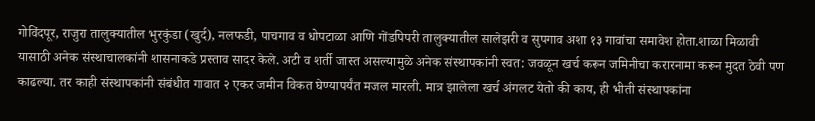गोविंदपूर, राजुरा तालुक्यातील भुरकुंडा (खुर्द), नलफडी, पाचगाव व धोपटाळा आणि गोंडपिपरी तालुक्यातील सालेझरी व सुपगाव अशा १३ गावांचा समावेश होता.शाळा मिळावी यासाठी अनेक संस्थाचालकांनी शासनाकडे प्रस्ताव सादर केले. अटी व शर्ती जास्त असल्यामुळे अनेक संस्थापकांनी स्वत: जवळून खर्च करून जमिनीचा करारनामा करून मुदत ठेवी पण काढल्या. तर काही संस्थापकांनी संबंधीत गावात २ एकर जमीन विकत घेण्यापर्यंत मजल मारली. मात्र झालेला खर्च अंगलट येतो की काय, ही भीती संस्थापकांना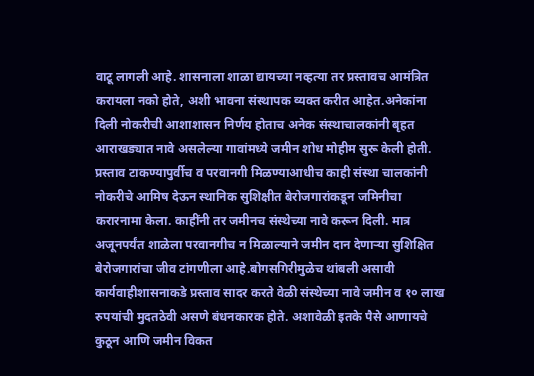वाटू लागली आहे. शासनाला शाळा द्यायच्या नव्हत्या तर प्रस्तावच आमंत्रित करायला नको होते, अशी भावना संस्थापक व्यक्त करीत आहेत.अनेकांना दिली नोकरीची आशाशासन निर्णय होताच अनेक संस्थाचालकांनी बृहत आराखड्यात नावे असलेल्या गावांमध्ये जमीन शोध मोहीम सुरू केली होती. प्रस्ताव टाकण्यापुर्वीच व परवानगी मिळण्याआधीच काही संस्था चालकांनी नोकरीचे आमिष देऊन स्थानिक सुशिक्षीत बेरोजगारांकडून जमिनीचा करारनामा केला. काहींनी तर जमीनच संस्थेच्या नावे करून दिली. मात्र अजूनपर्यंत शाळेला परवानगीच न मिळाल्याने जमीन दान देणाऱ्या सुशिक्षित बेरोजगारांचा जीव टांगणीला आहे.बोगसगिरीमुळेच थांबली असावी कार्यवाहीशासनाकडे प्रस्ताव सादर करते वेळी संस्थेच्या नावे जमीन व १० लाख रुपयांची मुदतठेवी असणे बंधनकारक होते. अशावेळी इतके पैसे आणायचे कुठून आणि जमीन विकत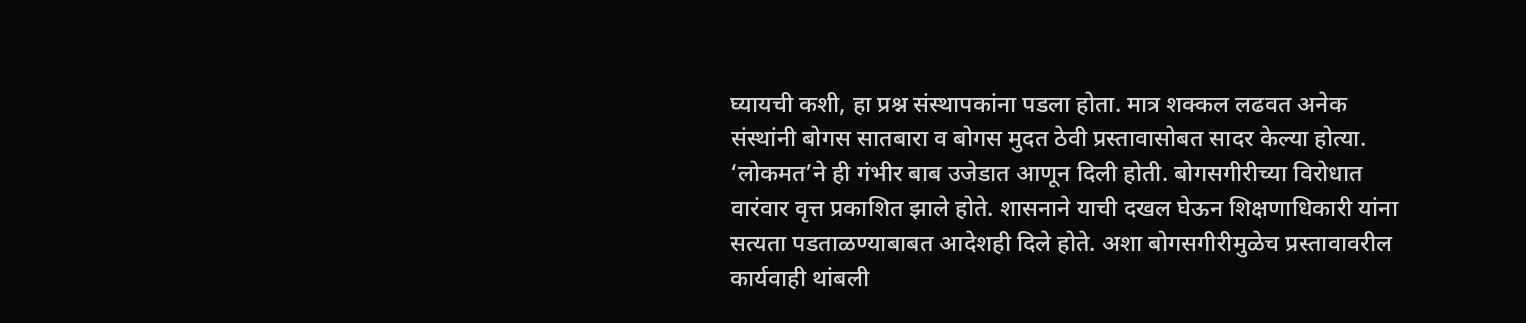घ्यायची कशी, हा प्रश्न संस्थापकांना पडला होता. मात्र शक्कल लढवत अनेक संस्थांनी बोगस सातबारा व बोगस मुदत ठेवी प्रस्तावासोबत सादर केल्या होत्या. ‘लोकमत’ने ही गंभीर बाब उजेडात आणून दिली होती. बोगसगीरीच्या विरोधात वारंवार वृत्त प्रकाशित झाले होते. शासनाने याची दखल घेऊन शिक्षणाधिकारी यांना सत्यता पडताळण्याबाबत आदेशही दिले होते. अशा बोगसगीरीमुळेच प्रस्तावावरील कार्यवाही थांबली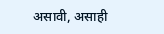असावी, असाही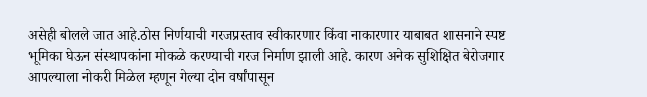असेही बोलले जात आहे.ठोस निर्णयाची गरजप्रस्ताव स्वीकारणार किंवा नाकारणार याबाबत शासनाने स्पष्ट भूमिका घेऊन संस्थापकांना मोकळे करण्याची गरज निर्माण झाली आहे. कारण अनेक सुशिक्षित बेरोजगार आपल्याला नोकरी मिळेल म्हणून गेल्या दोन वर्षांपासून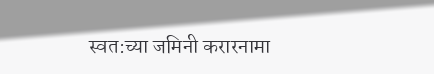स्वत:च्या जमिनी करारनामा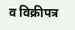व विक्रीपत्र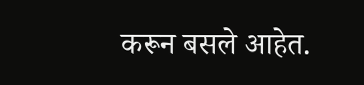करून बसले आहेत.